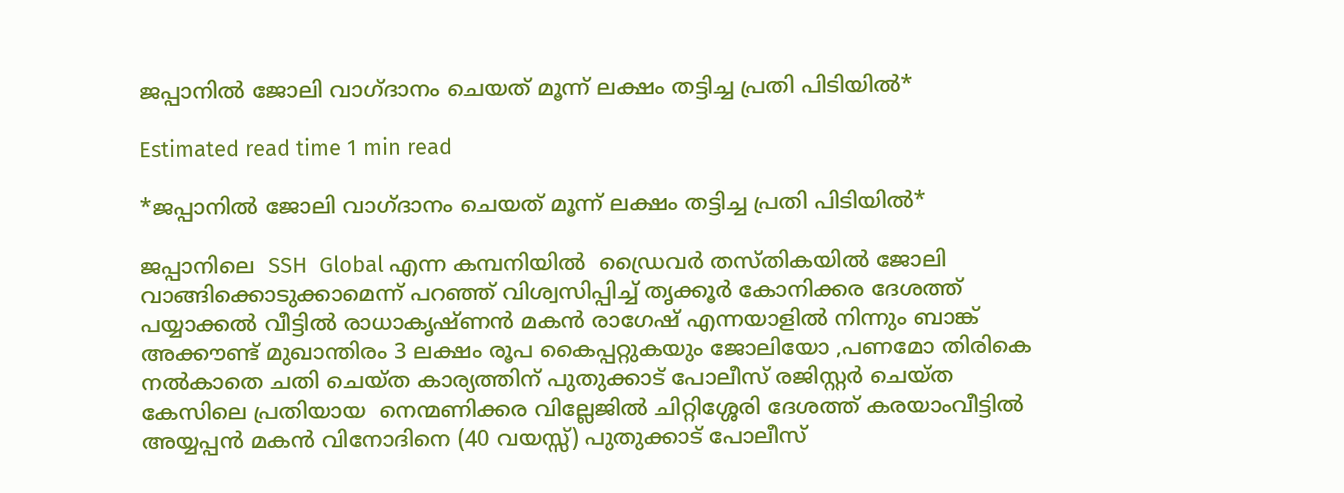ജപ്പാനിൽ ജോലി വാഗ്ദാനം ചെയത് മൂന്ന് ലക്ഷം തട്ടിച്ച പ്രതി പിടിയിൽ*

Estimated read time 1 min read

*ജപ്പാനിൽ ജോലി വാഗ്ദാനം ചെയത് മൂന്ന് ലക്ഷം തട്ടിച്ച പ്രതി പിടിയിൽ*

ജപ്പാനിലെ  SSH  Global എന്ന കമ്പനിയിൽ  ഡ്രൈവർ തസ്തികയിൽ ജോലി വാങ്ങിക്കൊടുക്കാമെന്ന് പറഞ്ഞ് വിശ്വസിപ്പിച്ച് തൃക്കൂർ കോനിക്കര ദേശത്ത് പയ്യാക്കൽ വീട്ടിൽ രാധാകൃഷ്ണൻ മകൻ രാഗേഷ് എന്നയാളിൽ നിന്നും ബാങ്ക് അക്കൗണ്ട് മുഖാന്തിരം 3 ലക്ഷം രൂപ കൈപ്പറ്റുകയും ജോലിയോ ,പണമോ തിരികെ നൽകാതെ ചതി ചെയ്ത കാര്യത്തിന് പുതുക്കാട് പോലീസ് രജിസ്റ്റർ ചെയ്ത കേസിലെ പ്രതിയായ  നെന്മണിക്കര വില്ലേജിൽ ചിറ്റിശ്ശേരി ദേശത്ത് കരയാംവീട്ടിൽ അയ്യപ്പൻ മകൻ വിനോദിനെ (40 വയസ്സ്) പുതുക്കാട് പോലീസ്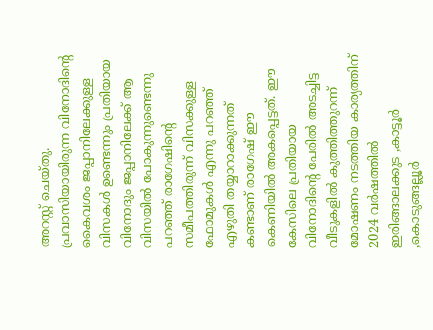അറസ്റ്റ് ചെയ്തു. പ്രവാസിയായിരുന്ന വിനോദിന്റെ കൈവശം ജപ്പാനിലേക്കുള്ള വിസകൾ ഉണ്ടെന്നും പ്രതിയായ വിനോദും ജപ്പാനിലേക്ക് ആ വിസയിൽ പോകുന്നുണ്ടെന്നു പറഞ്ഞ് രാഗേഷിൻ്റെ സമീപത്തിരുന്ന് വിസക്കുള്ള ഫോമുകൾ എന്നു പറഞ്ഞ് എഴുതി തയ്യാറാക്കുന്നത് കണ്ടാണ് രാഗേഷ് ഈ കെണിയിൽ അകപ്പെട്ടത്. ഈ കേസിലെ പ്രതിയായ വിനോദിൻ്റെ പേരിൽ അടച്ചിട്ട വീടുകളിൽ കുത്തിത്തുറന്ന് മോഷണം നടത്തിയ കാര്യത്തിന് 2024 വർഷത്തിൽ ഇരിങ്ങാലക്കുട ,കാട്ടൂർ ,കൊടുങ്ങല്ലൂർ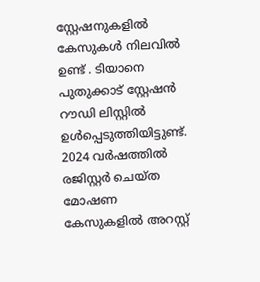സ്റ്റേഷനുകളിൽ കേസുകൾ നിലവിൽ ഉണ്ട് . ടിയാനെ പുതുക്കാട് സ്റ്റേഷൻ റൗഡി ലിസ്റ്റിൽ ഉൾപ്പെടുത്തിയിട്ടുണ്ട്. 2024 വർഷത്തിൽ രജിസ്റ്റർ ചെയ്ത മോഷണ കേസുകളിൽ അറസ്റ്റ്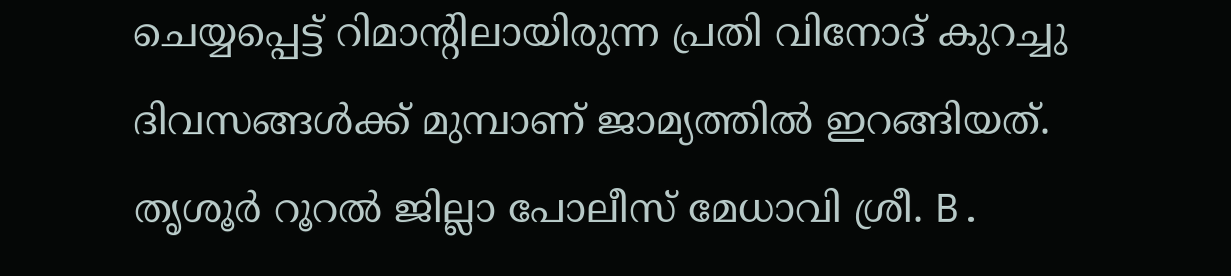ചെയ്യപ്പെട്ട് റിമാൻ്റിലായിരുന്ന പ്രതി വിനോദ് കുറച്ചു ദിവസങ്ങൾക്ക് മുമ്പാണ് ജാമ്യത്തിൽ ഇറങ്ങിയത്. തൃശൂർ റൂറൽ ജില്ലാ പോലീസ് മേധാവി ശ്രീ. B.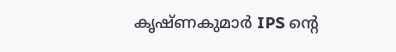കൃഷ്ണകുമാർ IPS ൻ്റെ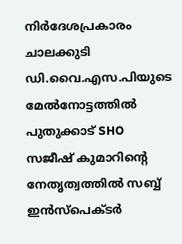നിർദേശപ്രകാരം ചാലക്കുടി ഡി.വൈ.എസ.പിയുടെ മേൽനോട്ടത്തിൽ പുതുക്കാട് SHO സജീഷ് കുമാറിൻ്റെ നേതൃത്വത്തിൽ സബ്ബ് ഇൻസ്പെക്ടർ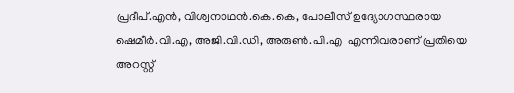പ്രദീപ്.എൻ, വിശ്വനാഥൻ.കെ.കെ, പോലീസ് ഉദ്യോഗസ്ഥരായ ഷെമീർ.വി.എ, അജി.വി.ഡി, അരുൺ.പി.എ  എന്നിവരാണ് പ്രതിയെ അറസ്റ്റ്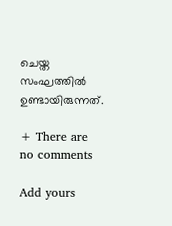ചെയ്ത സംഘത്തിൽ ഉണ്ടായിരുന്നത്.

+ There are no comments

Add yours